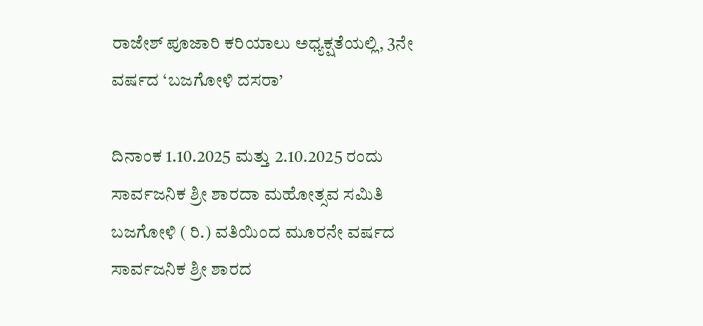ರಾಜೇಶ್ ಪೂಜಾರಿ ಕರಿಯಾಲು ಅಧ್ಯಕ್ಷತೆಯಲ್ಲಿ, 3ನೇ ವರ್ಷದ ‘ಬಜಗೋಳಿ ದಸರಾ’

ದಿನಾಂಕ 1.10.2025 ಮತ್ತು 2.10.2025 ರಂದು ಸಾರ್ವಜನಿಕ ಶ್ರೀ ಶಾರದಾ ಮಹೋತ್ಸವ ಸಮಿತಿ ಬಜಗೋಳಿ ( ರಿ.) ವತಿಯಿಂದ ಮೂರನೇ ವರ್ಷದ ಸಾರ್ವಜನಿಕ ಶ್ರೀ ಶಾರದ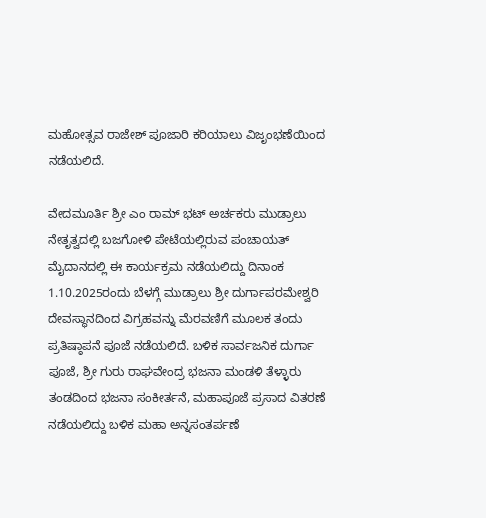ಮಹೋತ್ಸವ ರಾಜೇಶ್ ಪೂಜಾರಿ ಕರಿಯಾಲು ವಿಜೃಂಭಣೆಯಿಂದ ನಡೆಯಲಿದೆ.

ವೇದಮೂರ್ತಿ ಶ್ರೀ ಎಂ ರಾಮ್ ಭಟ್ ಅರ್ಚಕರು ಮುಡ್ರಾಲು ನೇತೃತ್ವದಲ್ಲಿ ಬಜಗೋಳಿ ಪೇಟೆಯಲ್ಲಿರುವ ಪಂಚಾಯತ್ ಮೈದಾನದಲ್ಲಿ ಈ ಕಾರ್ಯಕ್ರಮ ನಡೆಯಲಿದ್ದು ದಿನಾಂಕ 1.10.2025ರಂದು ಬೆಳಗ್ಗೆ ಮುಡ್ರಾಲು ಶ್ರೀ ದುರ್ಗಾಪರಮೇಶ್ವರಿ ದೇವಸ್ಥಾನದಿಂದ ವಿಗ್ರಹವನ್ನು ಮೆರವಣಿಗೆ ಮೂಲಕ ತಂದು ಪ್ರತಿಷ್ಠಾಪನೆ ಪೂಜೆ ನಡೆಯಲಿದೆ. ಬಳಿಕ ಸಾರ್ವಜನಿಕ ದುರ್ಗಾ ಪೂಜೆ, ಶ್ರೀ ಗುರು ರಾಘವೇಂದ್ರ ಭಜನಾ ಮಂಡಳಿ ತೆಳ್ಳಾರು ತಂಡದಿಂದ ಭಜನಾ ಸಂಕೀರ್ತನೆ, ಮಹಾಪೂಜೆ ಪ್ರಸಾದ ವಿತರಣೆ ನಡೆಯಲಿದ್ದು ಬಳಿಕ ಮಹಾ ಅನ್ನಸಂತರ್ಪಣೆ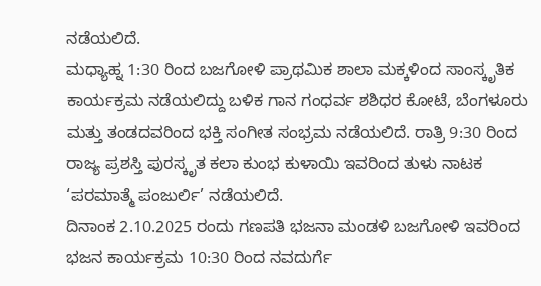ನಡೆಯಲಿದೆ.
ಮಧ್ಯಾಹ್ನ 1:30 ರಿಂದ ಬಜಗೋಳಿ ಪ್ರಾಥಮಿಕ ಶಾಲಾ ಮಕ್ಕಳಿಂದ ಸಾಂಸ್ಕೃತಿಕ ಕಾರ್ಯಕ್ರಮ ನಡೆಯಲಿದ್ದು ಬಳಿಕ ಗಾನ ಗಂಧರ್ವ ಶಶಿಧರ ಕೋಟೆ, ಬೆಂಗಳೂರು ಮತ್ತು ತಂಡದವರಿಂದ ಭಕ್ತಿ ಸಂಗೀತ ಸಂಭ್ರಮ ನಡೆಯಲಿದೆ. ರಾತ್ರಿ 9:30 ರಿಂದ ರಾಜ್ಯ ಪ್ರಶಸ್ತಿ ಪುರಸ್ಕೃತ ಕಲಾ ಕುಂಭ ಕುಳಾಯಿ ಇವರಿಂದ ತುಳು ನಾಟಕ ‘ಪರಮಾತ್ಮೆ ಪಂಜುರ್ಲಿ’ ನಡೆಯಲಿದೆ.
ದಿನಾಂಕ 2.10.2025 ರಂದು ಗಣಪತಿ ಭಜನಾ ಮಂಡಳಿ ಬಜಗೋಳಿ ಇವರಿಂದ ಭಜನ ಕಾರ್ಯಕ್ರಮ 10:30 ರಿಂದ ನವದುರ್ಗೆ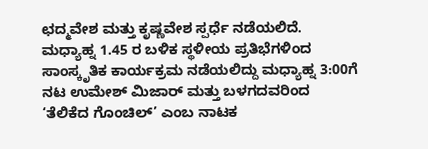ಛದ್ಮವೇಶ ಮತ್ತು ಕೃಷ್ಣವೇಶ ಸ್ಪರ್ಧೆ ನಡೆಯಲಿದೆ. ಮಧ್ಯಾಹ್ನ 1.45 ರ ಬಳಿಕ ಸ್ಥಳೀಯ ಪ್ರತಿಭೆಗಳಿಂದ ಸಾಂಸ್ಕೃತಿಕ ಕಾರ್ಯಕ್ರಮ ನಡೆಯಲಿದ್ದು ಮಧ್ಯಾಹ್ನ 3:00ಗೆ ನಟ ಉಮೇಶ್ ಮಿಜಾರ್ ಮತ್ತು ಬಳಗದವರಿಂದ ‘ತೆಲಿಕೆದ ಗೊಂಚಿಲ್’ ಎಂಬ ನಾಟಕ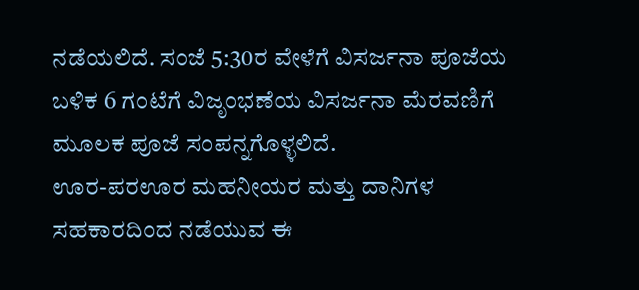ನಡೆಯಲಿದೆ. ಸಂಜೆ 5:30ರ ವೇಳೆಗೆ ವಿಸರ್ಜನಾ ಪೂಜೆಯ ಬಳಿಕ 6 ಗಂಟೆಗೆ ವಿಜೃಂಭಣೆಯ ವಿಸರ್ಜನಾ ಮೆರವಣಿಗೆ ಮೂಲಕ ಪೂಜೆ ಸಂಪನ್ನಗೊಳ್ಳಲಿದೆ.
ಊರ-ಪರಊರ ಮಹನೀಯರ ಮತ್ತು ದಾನಿಗಳ ಸಹಕಾರದಿಂದ ನಡೆಯುವ ಈ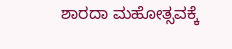ಶಾರದಾ ಮಹೋತ್ಸವಕ್ಕೆ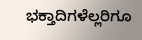ಭಕ್ತಾದಿಗಳೆಲ್ಲರಿಗೂ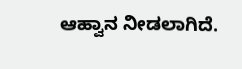ಆಹ್ವಾನ ನೀಡಲಾಗಿದೆ.